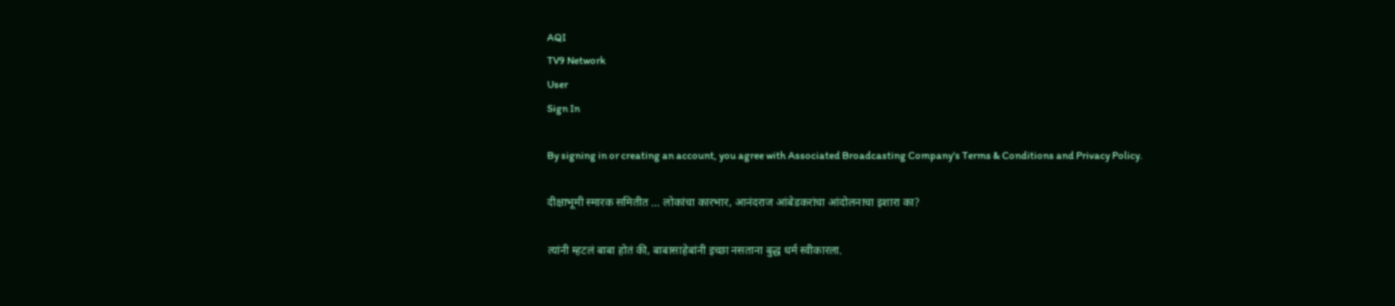AQI
TV9 Network
User
Sign In

By signing in or creating an account, you agree with Associated Broadcasting Company's Terms & Conditions and Privacy Policy.

दीक्षाभूमी स्मारक समितीत … लोकांचा कारभार, आनंदराज आंबेडकरांचा आंदोलनाचा इशारा का?

त्यांनी म्हटलं बाबा होतं की, बाबासाहेबांनी इच्छा नसताना बुद्ध धर्म स्वीकारला.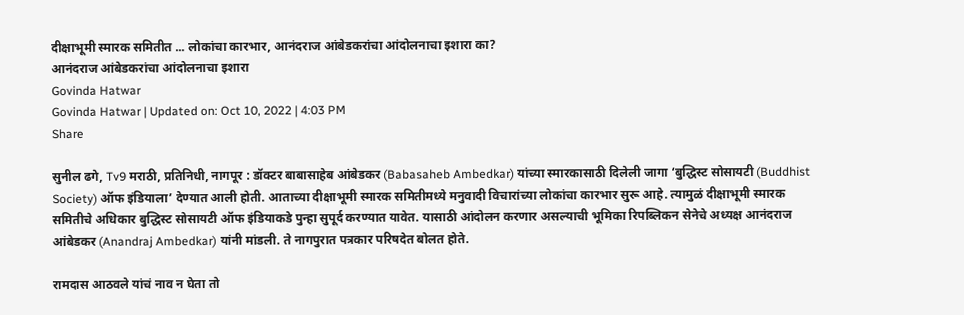दीक्षाभूमी स्मारक समितीत ... लोकांचा कारभार, आनंदराज आंबेडकरांचा आंदोलनाचा इशारा का?
आनंदराज आंबेडकरांचा आंदोलनाचा इशारा
Govinda Hatwar
Govinda Hatwar | Updated on: Oct 10, 2022 | 4:03 PM
Share

सुनील ढगे, Tv9 मराठी, प्रतिनिधी, नागपूर : डॉक्टर बाबासाहेब आंबेडकर (Babasaheb Ambedkar) यांच्या स्मारकासाठी दिलेली जागा ‘बुद्धिस्ट सोसायटी (Buddhist Society) ऑफ इंडियाला’ देण्यात आली होती. आताच्या दीक्षाभूमी स्मारक समितीमध्ये मनुवादी विचारांच्या लोकांचा कारभार सुरू आहे. त्यामुळं दीक्षाभूमी स्मारक समितीचे अधिकार बुद्धिस्ट सोसायटी ऑफ इंडियाकडे पुन्हा सुपूर्द करण्यात यावेत. यासाठी आंदोलन करणार असल्याची भूमिका रिपब्लिकन सेनेचे अध्यक्ष आनंदराज आंबेडकर (Anandraj Ambedkar) यांनी मांडली. ते नागपुरात पत्रकार परिषदेत बोलत होते.

रामदास आठवले यांचं नाव न घेता तो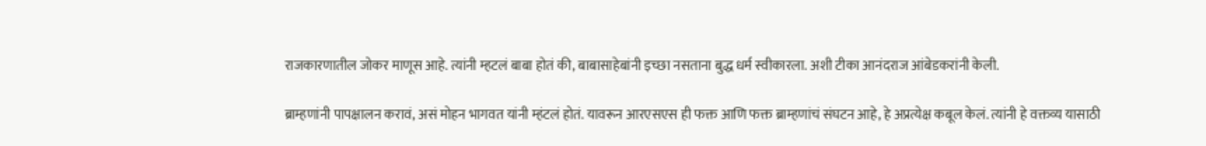राजकारणातील जोकर माणूस आहे. त्यांनी म्हटलं बाबा होतं की, बाबासाहेबांनी इच्छा नसताना बुद्ध धर्म स्वीकारला. अशी टीका आनंदराज आंबेडकरांनी केली.

ब्राम्हणांनी पापक्षालन करावं, असं मोहन भागवत यांनी म्हंटलं होतं. यावरून आरएसएस ही फक्त आणि फक्त ब्राम्हणांचं संघटन आहे, हे अप्रत्येक्ष कबूल केलं. त्यांनी हे वक्तव्य यासाठी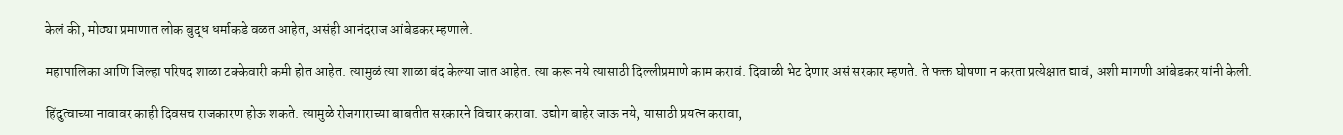केलं की, मोठ्या प्रमाणात लोक बुद्ध धर्माकडे वळत आहेत, असंही आनंदराज आंबेडकर म्हणाले.

महापालिका आणि जिल्हा परिषद शाळा टक्केवारी कमी होत आहेत. त्यामुळं त्या शाळा बंद केल्या जात आहेत. त्या करू नये त्यासाठी दिल्लीप्रमाणे काम करावं. दिवाळी भेट देणार असं सरकार म्हणते. ते फक्त घोषणा न करता प्रत्येक्षात द्यावं, अशी मागणी आंबेडकर यांनी केली.

हिंदुत्वाच्या नावावर काही दिवसच राजकारण होऊ शकते. त्यामुळे रोजगाराच्या बाबतीत सरकारने विचार करावा. उद्योग बाहेर जाऊ नये, यासाठी प्रयत्न करावा,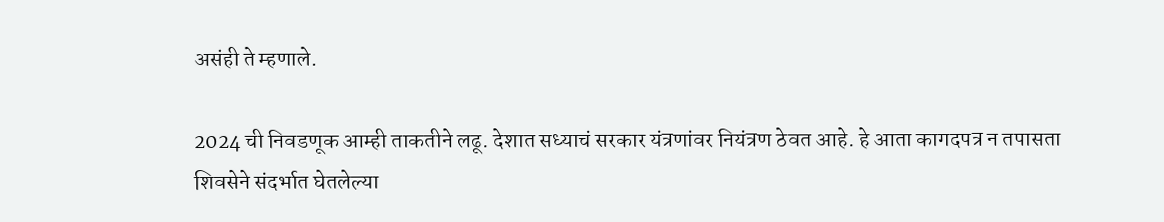असंही ते म्हणाले.

2024 ची निवडणूक आम्ही ताकतीने लढू. देशात सध्याचं सरकार यंत्रणांवर नियंत्रण ठेवत आहे. हे आता कागदपत्र न तपासता शिवसेने संदर्भात घेतलेल्या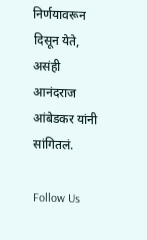निर्णयावरून दिसून येते, असंही आनंदराज आंबेडकर यांनी सांगितलं.

Follow Us